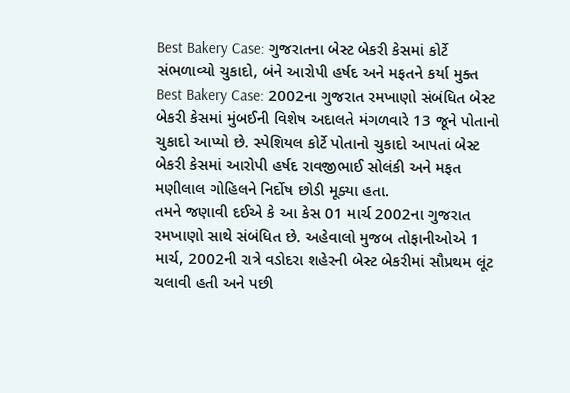Best Bakery Case: ગુજરાતના બેસ્ટ બેકરી કેસમાં કોર્ટે સંભળાવ્યો ચુકાદો, બંને આરોપી હર્ષદ અને મફતને કર્યા મુક્ત
Best Bakery Case: 2002ના ગુજરાત રમખાણો સંબંધિત બેસ્ટ બેકરી કેસમાં મુંબઈની વિશેષ અદાલતે મંગળવારે 13 જૂને પોતાનો ચુકાદો આપ્યો છે. સ્પેશિયલ કોર્ટે પોતાનો ચુકાદો આપતાં બેસ્ટ બેકરી કેસમાં આરોપી હર્ષદ રાવજીભાઈ સોલંકી અને મફત મણીલાલ ગોહિલને નિર્દોષ છોડી મૂક્યા હતા.
તમને જણાવી દઈએ કે આ કેસ 01 માર્ચ 2002ના ગુજરાત રમખાણો સાથે સંબંધિત છે. અહેવાલો મુજબ તોફાનીઓએ 1 માર્ચ, 2002ની રાત્રે વડોદરા શહેરની બેસ્ટ બેકરીમાં સૌપ્રથમ લૂંટ ચલાવી હતી અને પછી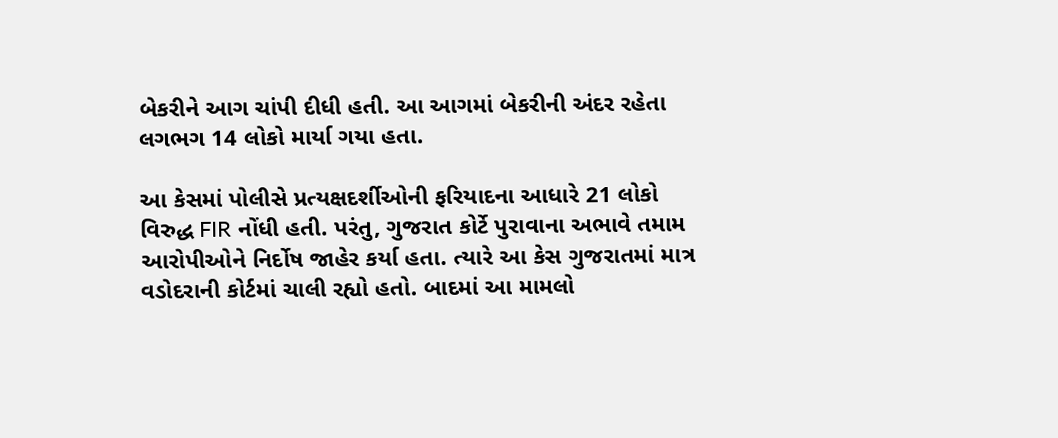બેકરીને આગ ચાંપી દીધી હતી. આ આગમાં બેકરીની અંદર રહેતા લગભગ 14 લોકો માર્યા ગયા હતા.

આ કેસમાં પોલીસે પ્રત્યક્ષદર્શીઓની ફરિયાદના આધારે 21 લોકો વિરુદ્ધ FIR નોંધી હતી. પરંતુ, ગુજરાત કોર્ટે પુરાવાના અભાવે તમામ આરોપીઓને નિર્દોષ જાહેર કર્યા હતા. ત્યારે આ કેસ ગુજરાતમાં માત્ર વડોદરાની કોર્ટમાં ચાલી રહ્યો હતો. બાદમાં આ મામલો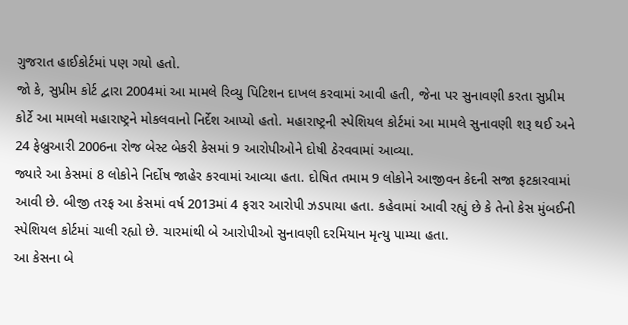ગુજરાત હાઈકોર્ટમાં પણ ગયો હતો.
જો કે, સુપ્રીમ કોર્ટ દ્વારા 2004માં આ મામલે રિવ્યુ પિટિશન દાખલ કરવામાં આવી હતી, જેના પર સુનાવણી કરતા સુપ્રીમ કોર્ટે આ મામલો મહારાષ્ટ્રને મોકલવાનો નિર્દેશ આપ્યો હતો. મહારાષ્ટ્રની સ્પેશિયલ કોર્ટમાં આ મામલે સુનાવણી શરૂ થઈ અને 24 ફેબ્રુઆરી 2006ના રોજ બેસ્ટ બેકરી કેસમાં 9 આરોપીઓને દોષી ઠેરવવામાં આવ્યા.
જ્યારે આ કેસમાં 8 લોકોને નિર્દોષ જાહેર કરવામાં આવ્યા હતા. દોષિત તમામ 9 લોકોને આજીવન કેદની સજા ફટકારવામાં આવી છે. બીજી તરફ આ કેસમાં વર્ષ 2013માં 4 ફરાર આરોપી ઝડપાયા હતા. કહેવામાં આવી રહ્યું છે કે તેનો કેસ મુંબઈની સ્પેશિયલ કોર્ટમાં ચાલી રહ્યો છે. ચારમાંથી બે આરોપીઓ સુનાવણી દરમિયાન મૃત્યુ પામ્યા હતા.
આ કેસના બે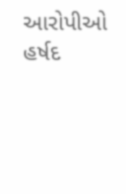આરોપીઓ હર્ષદ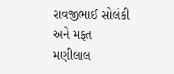રાવજીભાઈ સોલંકી અને મફત મણીલાલ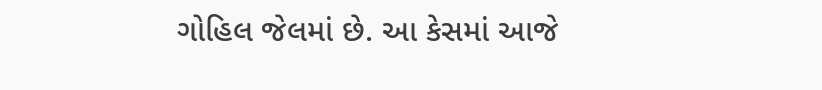ગોહિલ જેલમાં છે. આ કેસમાં આજે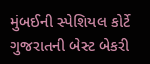મુંબઈની સ્પેશિયલ કોર્ટે ગુજરાતની બેસ્ટ બેકરી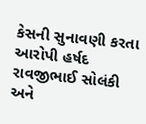કેસની સુનાવણી કરતા આરોપી હર્ષદ રાવજીભાઈ સોલંકી અને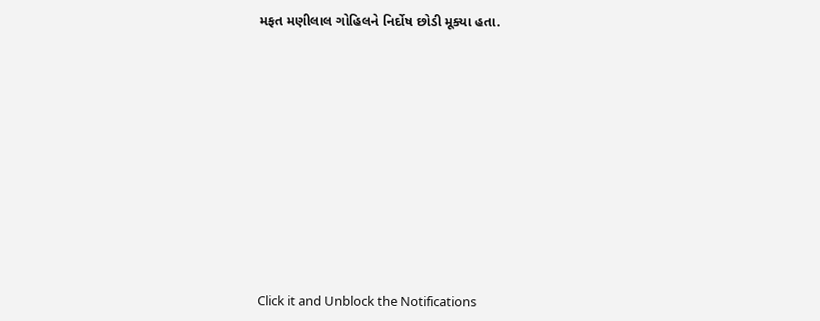મફત મણીલાલ ગોહિલને નિર્દોષ છોડી મૂક્યા હતા.












Click it and Unblock the Notifications